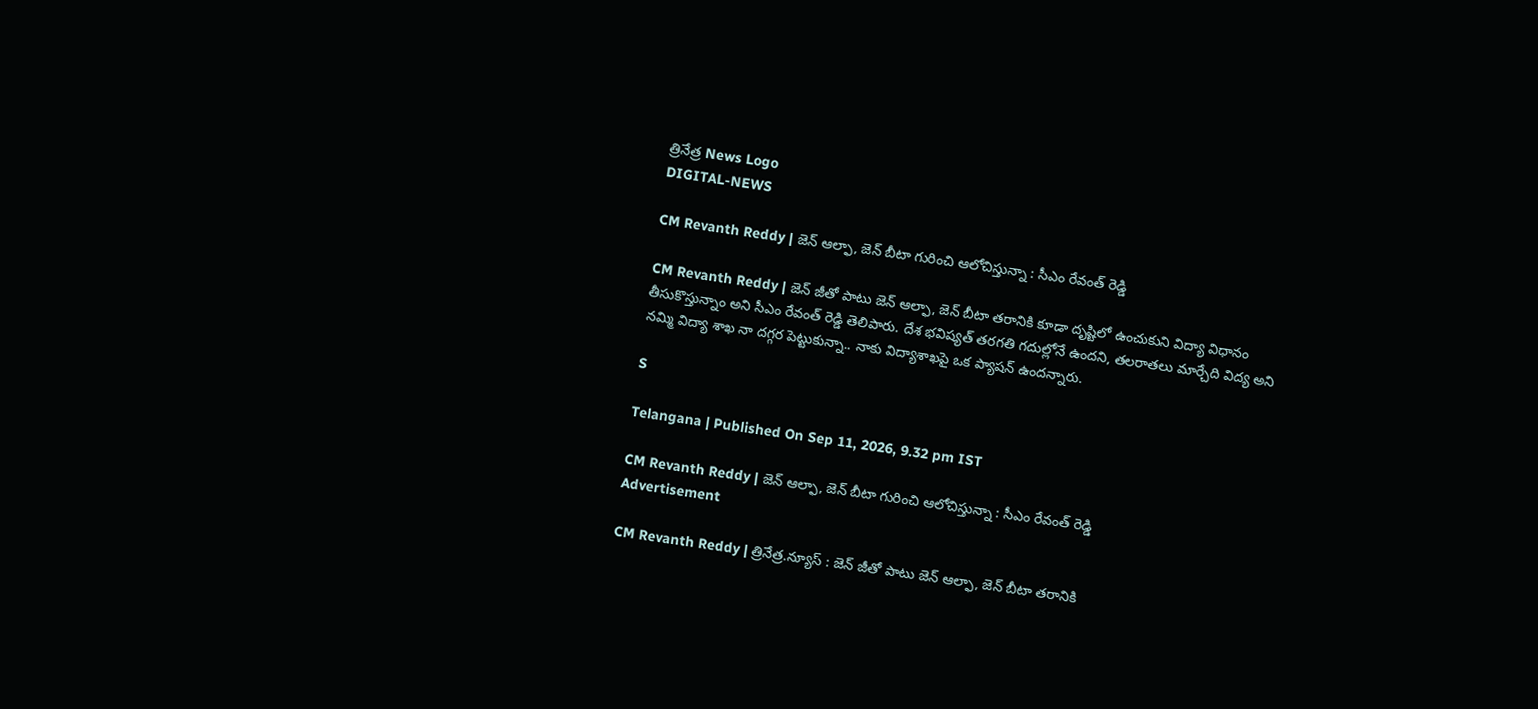త్రినేత్ర News Logo
DIGITAL-NEWS

CM Revanth Reddy | జెన్ ఆల్ఫా, జెన్ బీటా గురించి ఆలోచిస్తున్నా : సీఎం రేవంత్ రెడ్డి

CM Revanth Reddy | జెన్ జీతో పాటు జెన్ ఆల్ఫా, జెన్ బీటా తరానికి కూడా దృష్టిలో ఉంచుకుని విద్యా విధానం తీసుకొస్తున్నాం అని సీఎం రేవంత్ రెడ్డి తెలిపారు. దేశ భవిష్యత్ తరగతి గదుల్లోనే ఉందని, తలరాతలు మార్చేది విద్య అని నమ్మి విద్యా శాఖ నా దగ్గర పెట్టుకున్నా.. నాకు విద్యాశాఖ‌పై ఒక ప్యాష‌న్ ఉంద‌న్నారు.

S

Telangana | Published On Sep 11, 2026, 9.32 pm IST

CM Revanth Reddy | జెన్ ఆల్ఫా, జెన్ బీటా గురించి ఆలోచిస్తున్నా : సీఎం రేవంత్ రెడ్డి
Advertisement

CM Revanth Reddy | త్రినేత్ర‌.న్యూస్ : జెన్ జీతో పాటు జెన్ ఆల్ఫా, జెన్ బీటా తరానికి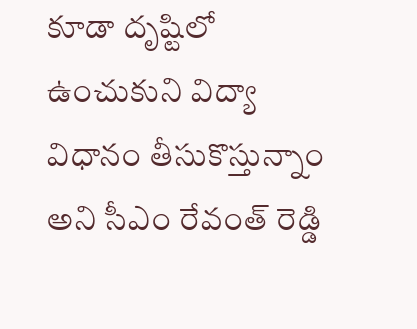కూడా దృష్టిలో ఉంచుకుని విద్యా విధానం తీసుకొస్తున్నాం అని సీఎం రేవంత్ రెడ్డి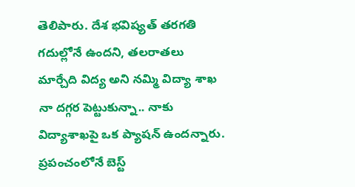తెలిపారు. దేశ భవిష్యత్ తరగతి గదుల్లోనే ఉందని, తలరాతలు మార్చేది విద్య అని నమ్మి విద్యా శాఖ నా దగ్గర పెట్టుకున్నా.. నాకు విద్యాశాఖ‌పై ఒక ప్యాష‌న్ ఉంద‌న్నారు. ప్రపంచంలోనే బెస్ట్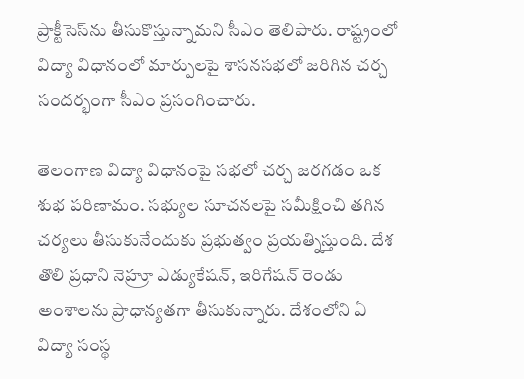ప్రాక్టీసెస్‌ను తీసుకొస్తున్నామ‌ని సీఎం తెలిపారు. రాష్ట్రంలో విద్యా విధానంలో మార్పులపై శాస‌న‌స‌భ‌లో జ‌రిగిన చ‌ర్చ సంద‌ర్భంగా సీఎం ప్ర‌సంగించారు.

తెలంగాణ విద్యా విధానంపై సభలో చర్చ జరగడం ఒక శుభ పరిణామం. సభ్యుల సూచనలపై సమీక్షించి తగిన చర్యలు తీసుకునేందుకు ప్రభుత్వం ప్రయత్నిస్తుంది. దేశ తొలి ప్రధాని నెహ్రూ ఎడ్యుకేషన్, ఇరిగేషన్ రెండు అంశాలను ప్రాధాన్యతగా తీసుకున్నారు. దేశంలోని ఏ విద్యా సంస్థ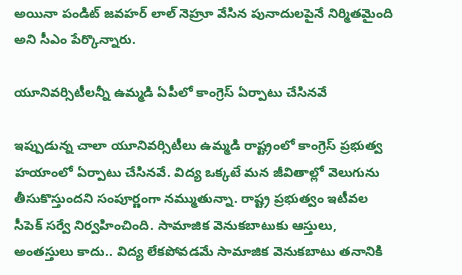అయినా పండిట్ జవహర్ లాల్ నెహ్రూ వేసిన పునాదులపైనే నిర్మితమైంది అని సీఎం పేర్కొన్నారు.

యూనివ‌ర్సిటీల‌న్నీ ఉమ్మ‌డి ఏపీలో కాంగ్రెస్ ఏర్పాటు చేసిన‌వే

ఇప్పుడున్న చాలా యూనివర్సిటీలు ఉమ్మడి రాష్ట్రంలో కాంగ్రెస్ ప్రభుత్వ హయాంలో ఏర్పాటు చేసినవే. విద్య ఒక్కటే మన జీవితాల్లో వెలుగును తీసుకొస్తుందని సంపూర్ణంగా నమ్ముతున్నా. రాష్ట్ర ప్రభుత్వం ఇటీవల సీపెక్ సర్వే నిర్వహించింది. సామాజిక వెనుకబాటుకు ఆస్తులు, అంతస్తులు కాదు.. విద్య లేకపోవడమే సామాజిక వెనుకబాటు తనానికి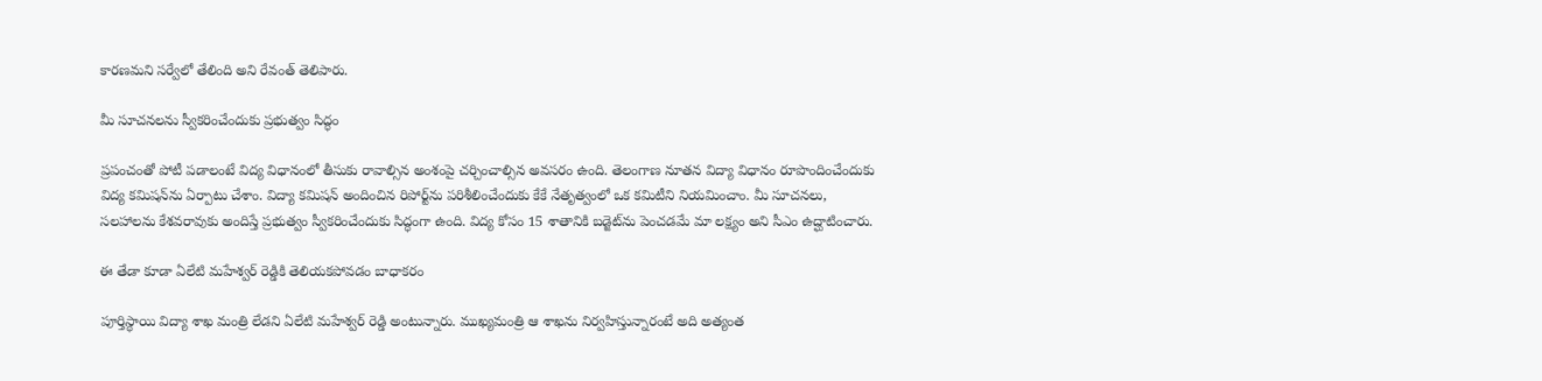కారణమని సర్వేలో తేలింది అని రేవంత్ తెలిపారు.

మీ సూచ‌న‌ల‌ను స్వీక‌రించేందుకు ప్ర‌భుత్వం సిద్ధం

ప్రపంచంతో పోటీ పడాలంటే విద్య విధానంలో తీసుకు రావాల్సిన అంశంపై చర్చించాల్సిన అవసరం ఉంది. తెలంగాణ నూతన విద్యా విధానం రూపొందించేందుకు విద్య క‌మిష‌న్‌ను ఏర్పాటు చేశాం. విద్యా కమిషన్ అందించిన రిపోర్ట్‌ను పరిశీలించేందుకు కేకే నేతృత్వంలో ఒక కమిటీని నియమించాం. మీ సూచనలు, సలహాలను కేశవరావుకు అందిస్తే ప్రభుత్వం స్వీకరించేందుకు సిద్ధంగా ఉంది. విద్య కోసం 15 శాతానికి బడ్జెట్‌ను పెంచడమే మా లక్ష్యం అని సీఎం ఉద్ఘాటించారు.

ఈ తేడా కూడా ఏలేటి మ‌హేశ్వ‌ర్ రెడ్డికి తెలియ‌క‌పోవ‌డం బాధాక‌రం

పూర్తిస్థాయి విద్యా శాఖ మంత్రి లేడని ఏలేటి మహేశ్వర్ రెడ్డి అంటున్నారు. ముఖ్యమంత్రి ఆ శాఖను నిర్వహిస్తున్నారంటే అది అత్యంత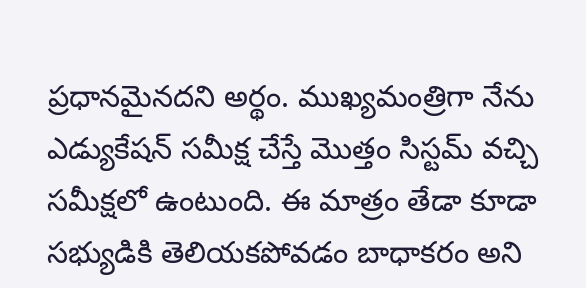ప్రధానమైనదని అర్థం. ముఖ్యమంత్రిగా నేను ఎడ్యుకేషన్ సమీక్ష చేస్తే మొత్తం సిస్టమ్ వచ్చి సమీక్షలో ఉంటుంది. ఈ మాత్రం తేడా కూడా సభ్యుడికి తెలియకపోవడం బాధాకరం అని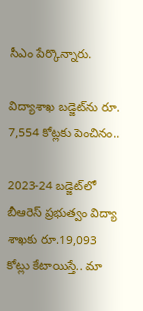సీఎం పేర్కొన్నారు.

విద్యాశాఖ బ‌డ్జెట్‌ను రూ. 7,554 కోట్ల‌కు పెంచినం..

2023-24 బడ్జెట్‌లో బీఆరెస్ ప్రభుత్వం విద్యా శాఖకు రూ.19,093 కోట్లు కేటాయిస్తే.. మా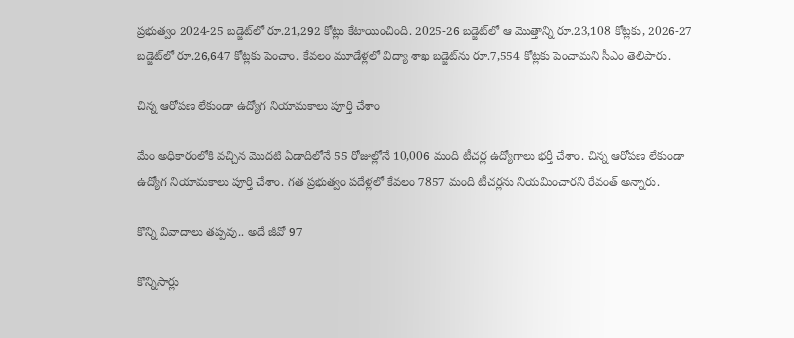ప్ర‌భుత్వం 2024-25 బడ్జెట్‌లో రూ.21,292 కోట్లు కేటాయించింది. 2025-26 బడ్జెట్‌లో ఆ మొత్తాన్ని రూ.23,108 కోట్లకు, 2026-27 బడ్జెట్‌లో రూ.26,647 కోట్లకు పెంచాం. కేవలం మూడేళ్లలో విద్యా శాఖ బడ్జెట్‌ను రూ.7,554 కోట్లకు పెంచామ‌ని సీఎం తెలిపారు.

చిన్న ఆరోప‌ణ లేకుండా ఉద్యోగ నియామ‌కాలు పూర్తి చేశాం

మేం అధికారంలోకి వచ్చిన మొదటి ఏడాదిలోనే 55 రోజుల్లోనే 10,006 మంది టీచర్ల ఉద్యోగాలు భర్తీ చేశాం. చిన్న ఆరోపణ లేకుండా ఉద్యోగ నియామకాలు పూర్తి చేశాం. గత ప్రభుత్వం పదేళ్లలో కేవలం 7857 మంది టీచర్లను నియమించారని రేవంత్ అన్నారు.

కొన్ని వివాదాలు త‌ప్ప‌వు.. అదే జీవో 97

కొన్నిసార్లు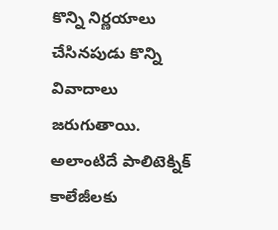కొన్ని నిర్ణయాలు చేసినపుడు కొన్ని వివాదాలు జరుగుతాయి. అలాంటిదే పాలిటెక్నిక్ కాలేజీలకు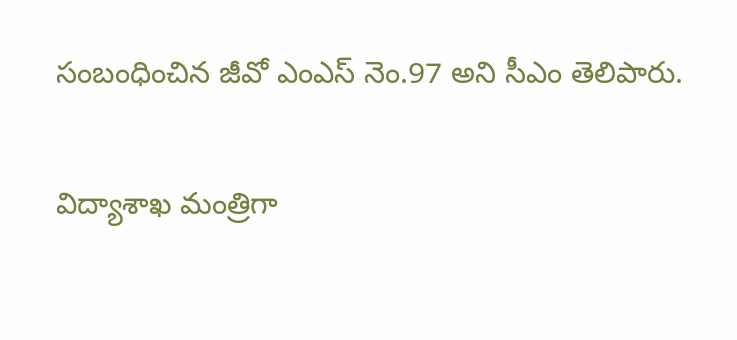సంబంధించిన జీవో ఎంఎస్ నెం.97 అని సీఎం తెలిపారు.

విద్యాశాఖ మంత్రిగా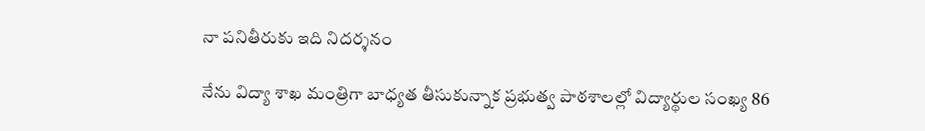నా ప‌నితీరుకు ఇది నిద‌ర్శ‌నం

నేను విద్యా శాఖ మంత్రిగా బాధ్యత తీసుకున్నాక ప్రభుత్వ పాఠశాలల్లో విద్యార్థుల సంఖ్య 86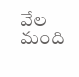వేల మంది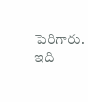పెరిగారు. ఇది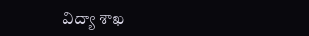విద్యా శాఖ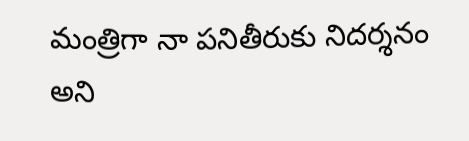మంత్రిగా నా పనితీరుకు నిదర్శనం అని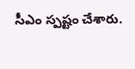సీఎం స్ప‌ష్టం చేశారు.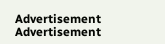Advertisement
Advertisement